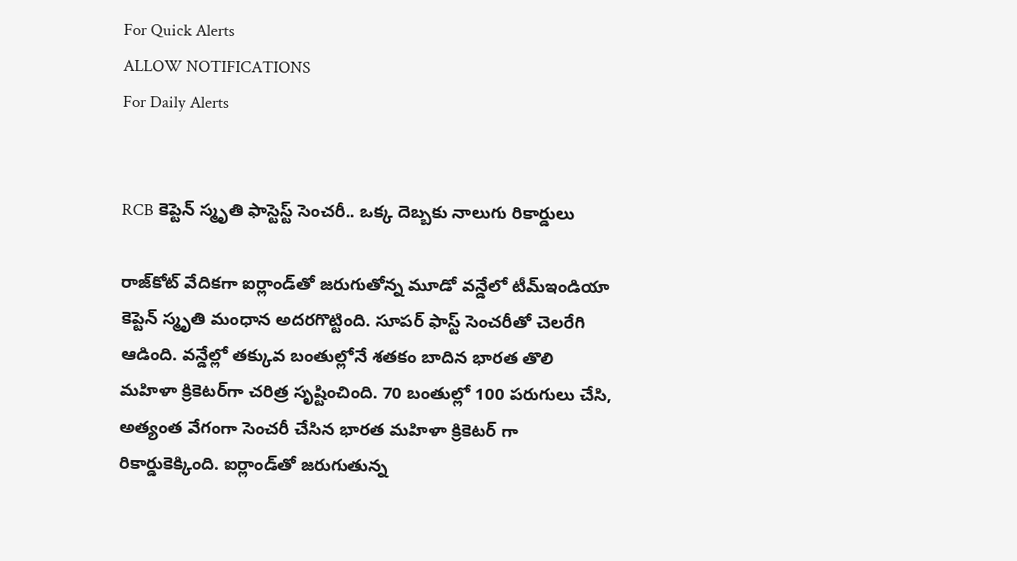For Quick Alerts
ALLOW NOTIFICATIONS
For Daily Alerts


RCB కెప్టెన్ స్మృతి ఫాస్టెస్ట్ సెంచరీ.. ఒక్క దెబ్బకు నాలుగు రికార్డులు

రాజ్‌కోట్‌ వేదికగా ఐర్లాండ్‌తో జరుగుతోన్న మూడో వన్డేలో టీమ్ఇండియా కెప్టెన్‌ స్మృతి మంధాన అదరగొట్టింది. సూపర్ ఫాస్ట్ సెంచరీతో చెలరేగి ఆడింది. వన్డేల్లో తక్కువ బంతుల్లోనే శతకం బాదిన భారత తొలి మహిళా క్రికెటర్‌గా చరిత్ర సృష్టించింది. 70 బంతుల్లో 100 పరుగులు చేసి, అత్యంత వేగంగా సెంచరీ చేసిన భారత మహిళా క్రికెటర్ గా రికార్డుకెక్కింది. ఐర్లాండ్‌తో జరుగుతున్న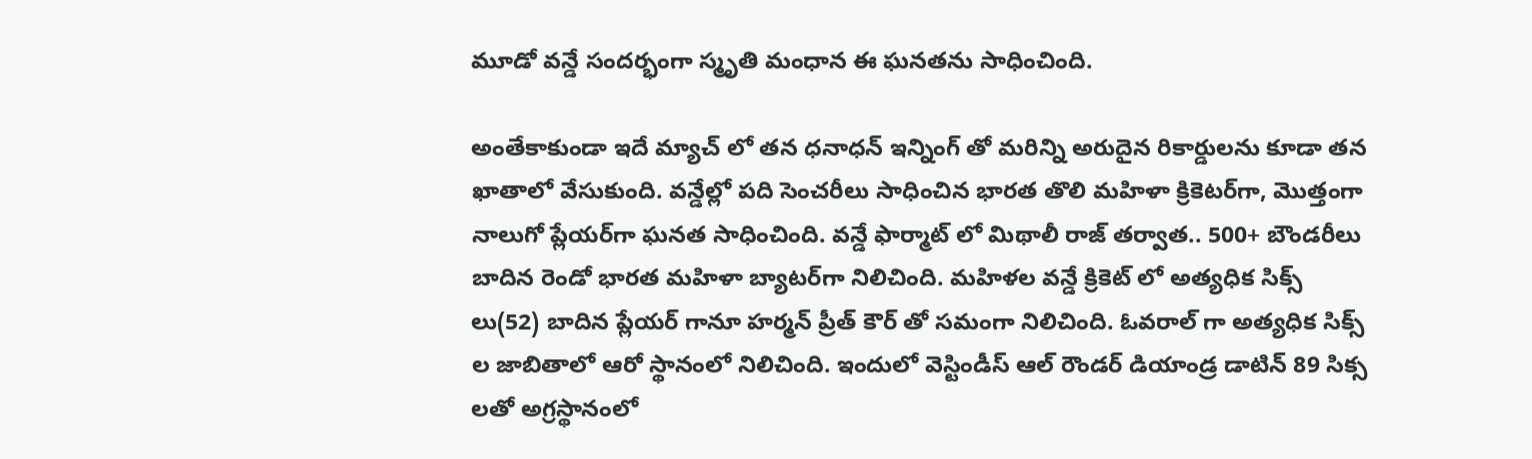మూడో వన్డే సందర్భంగా స్మృతి మంధాన ఈ ఘనతను సాధించింది.

అంతేకాకుండా ఇదే మ్యాచ్ లో తన ధనాధన్ ఇన్నింగ్ తో మరిన్ని అరుదైన రికార్డులను కూడా తన ఖాతాలో వేసుకుంది. వన్డేల్లో పది సెంచరీలు సాధించిన భారత తొలి మహిళా క్రికెటర్‌గా, మొత్తంగా నాలుగో ప్లేయర్‌గా ఘనత సాధించింది. వన్డే ఫార్మాట్ లో మిథాలీ రాజ్ తర్వాత.. 500+ బౌండరీలు బాదిన రెండో భారత మహిళా బ్యాటర్‌గా నిలిచింది. మహిళల వన్డే క్రికెట్ లో అత్యధిక సిక్స్ లు(52) బాదిన ప్లేయర్ గానూ హర్మన్ ప్రీత్ కౌర్ తో సమంగా నిలిచింది. ఓవరాల్ గా అత్యధిక సిక్స్ ల జాబితాలో ఆరో స్థానంలో నిలిచింది. ఇందులో వెస్టిండీస్ ఆల్ రౌండర్ డియాండ్ర డాటిన్ 89 సిక్స లతో అగ్రస్థానంలో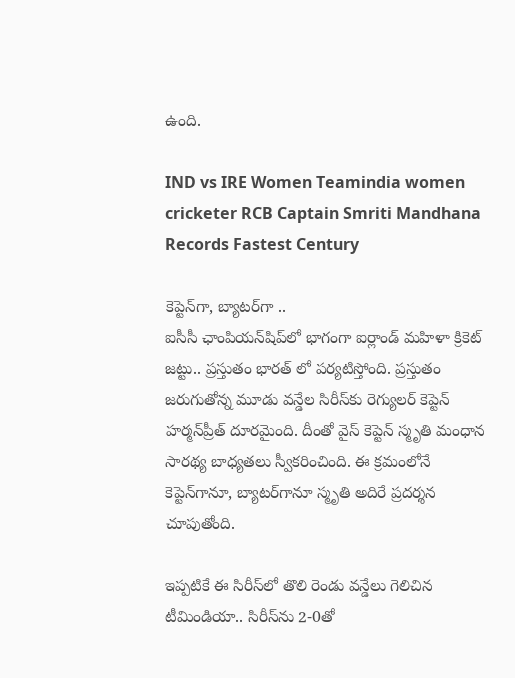ఉంది.

IND vs IRE Women Teamindia women cricketer RCB Captain Smriti Mandhana Records Fastest Century

కెప్టెన్‌గా, బ్యాటర్‌గా ..
ఐసీసీ ఛాంపియన్‌షిప్‌లో భాగంగా ఐర్లాండ్‌ మహిళా క్రికెట్‌ జట్టు.. ప్రస్తుతం భారత్‌ లో పర్యటిస్తోంది. ప్రస్తుతం జరుగుతోన్న మూడు వన్డేల సిరీస్‌కు రెగ్యులర్‌ కెప్టెన్‌ హర్మన్‌ప్రీత్‌ దూరమైంది. దీంతో వైస్‌ కెప్టెన్‌ స్మృతి మంధాన సారథ్య బాధ్యతలు స్వీకరించింది. ఈ క్రమంలోనే కెప్టెన్‌గానూ, బ్యాటర్‌గానూ స్మృతి అదిరే ప్రదర్శన చూపుతోంది.

ఇప్పటికే ఈ సిరీస్‌లో తొలి రెండు వన్డేలు గెలిచిన టీమిండియా.. సిరీస్‌ను 2-0తో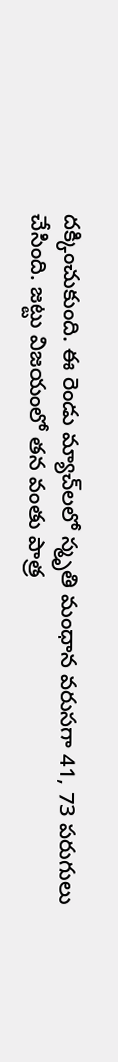దక్కించుకుంది. ఈ రెండు మ్యాచ్‌లలో స్మృతి మంధాన వరుసగా 41, 73 పరుగులు చేసింది. జట్టు విజయంలో తన వంతు పాత్ర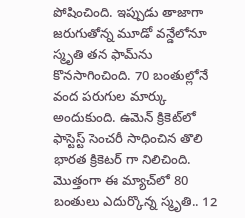పోషించింది. ఇప్పుడు తాజాగా జరుగుతోన్న మూడో వన్డేలోనూ స్మృతి తన‌ ఫామ్‌ను కొనసాగించింది. 70 బంతుల్లోనే వంద పరుగుల మార్కు అందుకుంది. ఉమెన్‌ క్రికెట్‌లో ఫాస్టెస్ట్‌ సెంచరీ సాధించిన తొలి భారత క్రికెటర్ గా నిలిచింది. మొత్తంగా ఈ మ్యాచ్‌లో 80 బంతులు ఎదుర్కొన్న స్మృతి.. 12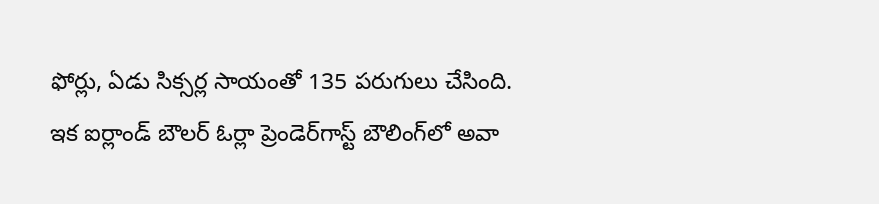ఫోర్లు, ఏడు సిక్సర్ల సాయంతో 135 పరుగులు చేసింది. ఇక ఐర్లాండ్ బౌలర్‌ ఓర్లా ప్రెండెర్‌గాస్ట్‌ బౌలింగ్‌లో అవా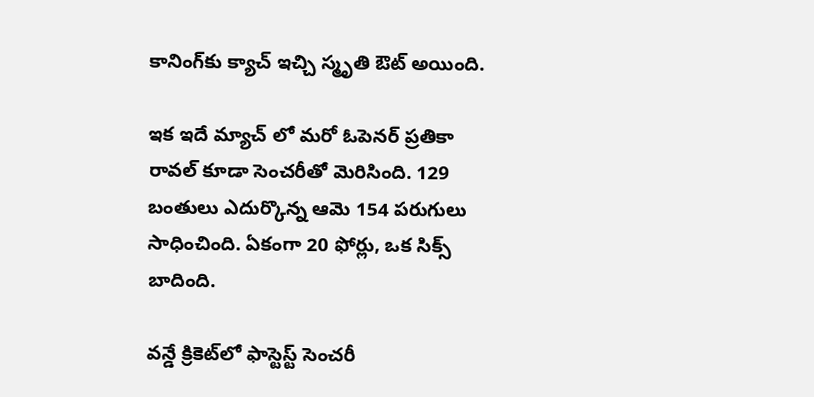కానింగ్‌కు క్యాచ్‌ ఇచ్చి స్మృతి ఔట్ అయింది.

ఇక ఇదే మ్యాచ్ లో మరో ఓపెనర్ ప్రతికా రావల్‌ కూడా సెంచరీతో మెరిసింది. 129 బంతులు ఎదుర్కొన్న ఆమె 154 పరుగులు సాధించింది. ఏకంగా 20 ఫోర్లు, ఒక సిక్స్ బాదింది.

వన్డే క్రికెట్‌లో ఫాస్టెస్ట్‌ సెంచరీ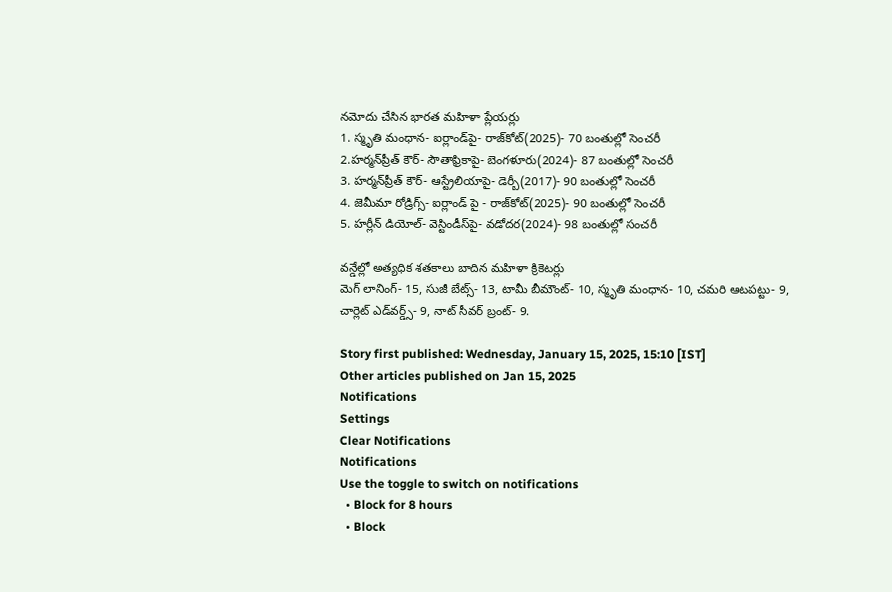నమోదు చేసిన భారత మహిళా ప్లేయర్లు
1. స్మృతి మంధాన- ఐర్లాండ్‌పై- రాజ్‌కోట్‌(2025)- 70 బంతుల్లో సెంచరీ
2.హర్మన్‌ప్రీత్‌ కౌర్‌- సౌతాఫ్రికాపై- బెంగళూరు(2024)- 87 బంతుల్లో సెంచరీ
3. హర్మన్‌ప్రీత్‌ కౌర్‌- ఆస్ట్రేలియాపై- డెర్బీ(2017)- 90 బంతుల్లో సెంచరీ
4. జెమీమా రోడ్రిగ్స్‌- ఐర్లాండ్ పై - రాజ్‌కోట్‌(2025)- 90 బంతుల్లో సెంచరీ
5. హర్లీన్‌ డియోల్‌- వెస్టిండీస్‌పై- వడోదర(2024)- 98 బంతుల్లో సంచరీ

వన్డేల్లో అత్యధిక శతకాలు బాదిన మహిళా క్రికెటర్లు
మెగ్‌ లానింగ్‌- 15, సుజీ బేట్స్‌- 13, టామీ బీమౌంట్‌- 10, స్మృతి మంధాన- 10, చమరి ఆటపట్టు- 9,
చార్లెట్‌ ఎడ్‌వర్డ్స్‌- 9, నాట్‌ సీవర్‌ బ్రంట్‌- 9.

Story first published: Wednesday, January 15, 2025, 15:10 [IST]
Other articles published on Jan 15, 2025
Notifications
Settings
Clear Notifications
Notifications
Use the toggle to switch on notifications
  • Block for 8 hours
  • Block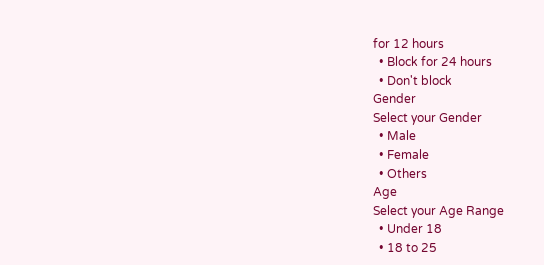for 12 hours
  • Block for 24 hours
  • Don't block
Gender
Select your Gender
  • Male
  • Female
  • Others
Age
Select your Age Range
  • Under 18
  • 18 to 25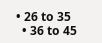• 26 to 35
  • 36 to 45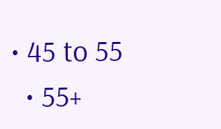• 45 to 55
  • 55+